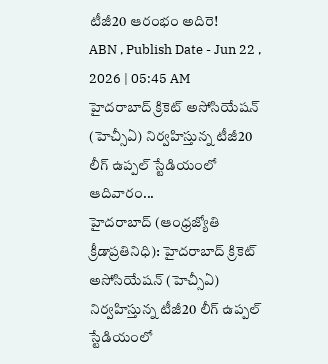టీజీ20 ఆరంభం అదిరె!
ABN , Publish Date - Jun 22 , 2026 | 05:45 AM
హైదరాబాద్ క్రికెట్ అసోసియేషన్ (హెచ్సీఏ) నిర్వహిస్తున్న టీజీ20 లీగ్ ఉప్పల్ స్టేడియంలో ఆదివారం...
హైదరాబాద్ (ఆంధ్రజ్యోతి క్రీడాప్రతినిధి): హైదరాబాద్ క్రికెట్ అసోసియేషన్ (హెచ్సీఏ) నిర్వహిస్తున్న టీజీ20 లీగ్ ఉప్పల్ స్టేడియంలో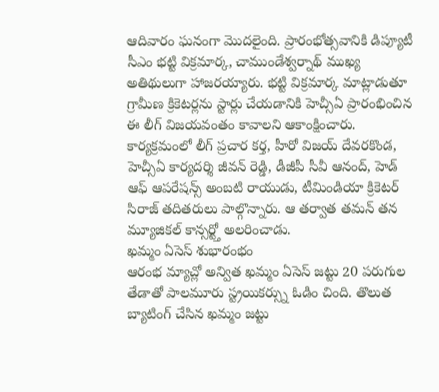ఆదివారం ఘనంగా మొదలైంది. ప్రారంభోత్సవానికి డిప్యూటీ సీఎం భట్టి విక్రమార్క, చాముండేశ్వర్నాథ్ ముఖ్య అతిథులుగా హాజరయ్యారు. భట్టి విక్రమార్క మాట్లాడుతూ గ్రామీణ క్రికెటర్లను స్టార్లు చేయడానికి హెచ్సీఏ ప్రారంభించిన ఈ లీగ్ విజయవంతం కావాలని ఆకాంక్షించారు. కార్యక్రమంలో లీగ్ ప్రచార కర్త, హీరో విజయ్ దేవరకొండ, హెచ్సీఏ కార్యదర్శి జీవన్ రెడ్డి, డీజీపీ సీవీ ఆనంద్, హెడ్ ఆఫ్ ఆపరేషన్స్ అంబటి రాయుడు, టీమిండియా క్రికెటర్ సిరాజ్ తదితరులు పాల్గొన్నారు. ఆ తర్వాత తమన్ తన మ్యూజికల్ కాన్సర్ట్తో అలరించాడు.
ఖమ్మం ఏసెస్ శుభారంభం
ఆరంభ మ్యాచ్లో అన్విత ఖమ్మం ఏసెస్ జట్టు 20 పరుగుల తేడాతో పాలమూరు స్ట్రయికర్స్ను ఓడిం చింది. తొలుత బ్యాటింగ్ చేసిన ఖమ్మం జట్టు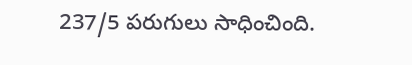237/5 పరుగులు సాధించింది.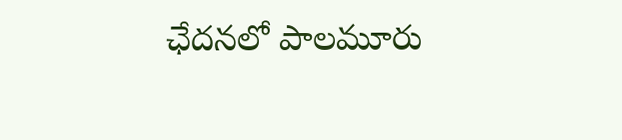ఛేదనలో పాలమూరు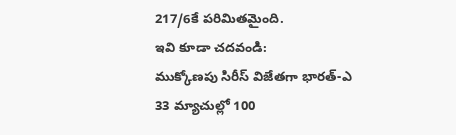217/6కే పరిమితమైంది.
ఇవి కూడా చదవండి:
ముక్కోణపు సిరీస్ విజేతగా భారత్-ఎ
33 మ్యాచుల్లో 100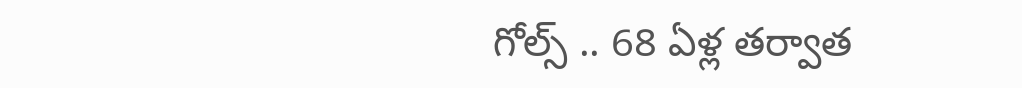గోల్స్ .. 68 ఏళ్ల తర్వాత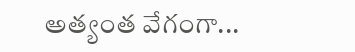అత్యంత వేగంగా...